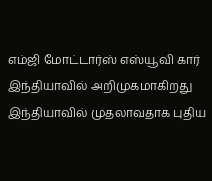எம்ஜி மோட்டார்ஸ் எஸ்யூவி கார் இந்தியாவில் அறிமுகமாகிறது
இந்தியாவில் முதலாவதாக புதிய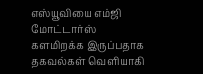எஸ்யூவியை எம்ஜி மோட்டார்ஸ் களமிறக்க இருப்பதாக தகவல்கள் வெளியாகி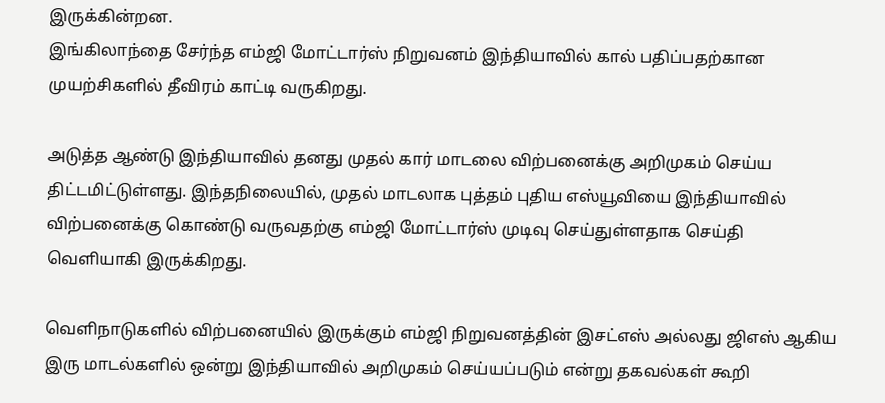இருக்கின்றன.
இங்கிலாந்தை சேர்ந்த எம்ஜி மோட்டார்ஸ் நிறுவனம் இந்தியாவில் கால் பதிப்பதற்கான முயற்சிகளில் தீவிரம் காட்டி வருகிறது.

அடுத்த ஆண்டு இந்தியாவில் தனது முதல் கார் மாடலை விற்பனைக்கு அறிமுகம் செய்ய திட்டமிட்டுள்ளது. இந்தநிலையில், முதல் மாடலாக புத்தம் புதிய எஸ்யூவியை இந்தியாவில் விற்பனைக்கு கொண்டு வருவதற்கு எம்ஜி மோட்டார்ஸ் முடிவு செய்துள்ளதாக செய்தி வெளியாகி இருக்கிறது.

வெளிநாடுகளில் விற்பனையில் இருக்கும் எம்ஜி நிறுவனத்தின் இசட்எஸ் அல்லது ஜிஎஸ் ஆகிய இரு மாடல்களில் ஒன்று இந்தியாவில் அறிமுகம் செய்யப்படும் என்று தகவல்கள் கூறி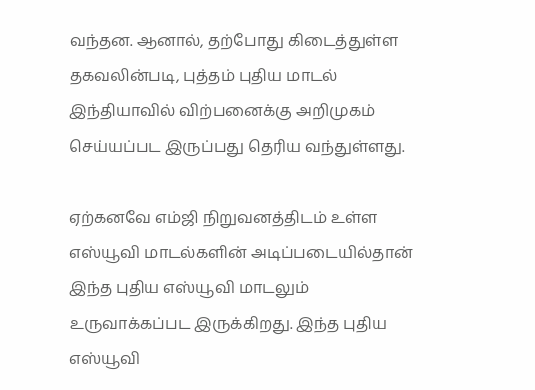வந்தன. ஆனால், தற்போது கிடைத்துள்ள தகவலின்படி, புத்தம் புதிய மாடல் இந்தியாவில் விற்பனைக்கு அறிமுகம் செய்யப்பட இருப்பது தெரிய வந்துள்ளது.

ஏற்கனவே எம்ஜி நிறுவனத்திடம் உள்ள எஸ்யூவி மாடல்களின் அடிப்படையில்தான் இந்த புதிய எஸ்யூவி மாடலும் உருவாக்கப்பட இருக்கிறது. இந்த புதிய எஸ்யூவி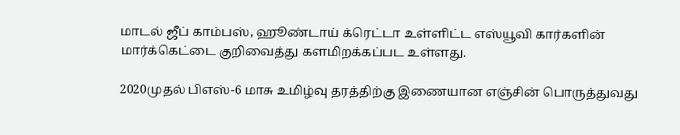மாடல் ஜீப் காம்பஸ், ஹூண்டாய் க்ரெட்டா உள்ளிட்ட எஸ்யூவி கார்களின் மார்க்கெட்டை குறிவைத்து களமிறக்கப்பட உள்ளது.

2020முதல் பிஎஸ்-6 மாசு உமிழ்வு தரத்திற்கு இணையான எஞ்சின் பொருத்துவது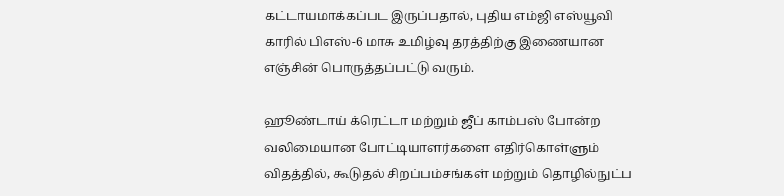கட்டாயமாக்கப்பட இருப்பதால், புதிய எம்ஜி எஸ்யூவி காரில் பிஎஸ்-6 மாசு உமிழ்வு தரத்திற்கு இணையான எஞ்சின் பொருத்தப்பட்டு வரும்.

ஹூண்டாய் க்ரெட்டா மற்றும் ஜீப் காம்பஸ் போன்ற வலிமையான போட்டியாளர்களை எதிர்கொள்ளும் விதத்தில், கூடுதல் சிறப்பம்சங்கள் மற்றும் தொழில்நுட்ப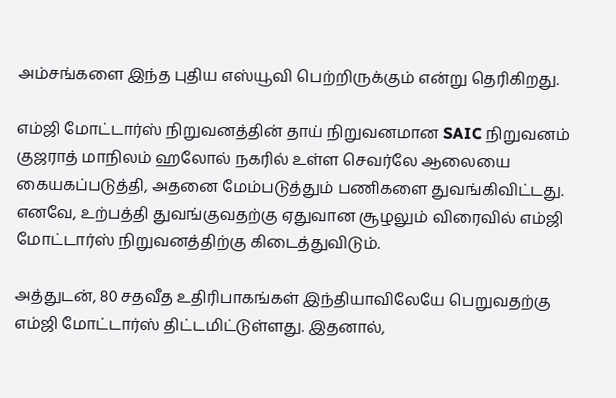அம்சங்களை இந்த புதிய எஸ்யூவி பெற்றிருக்கும் என்று தெரிகிறது.

எம்ஜி மோட்டார்ஸ் நிறுவனத்தின் தாய் நிறுவனமான SAIC நிறுவனம் குஜராத் மாநிலம் ஹலோல் நகரில் உள்ள செவர்லே ஆலையை கையகப்படுத்தி, அதனை மேம்படுத்தும் பணிகளை துவங்கிவிட்டது. எனவே, உற்பத்தி துவங்குவதற்கு ஏதுவான சூழலும் விரைவில் எம்ஜி மோட்டார்ஸ் நிறுவனத்திற்கு கிடைத்துவிடும்.

அத்துடன், 80 சதவீத உதிரிபாகங்கள் இந்தியாவிலேயே பெறுவதற்கு எம்ஜி மோட்டார்ஸ் திட்டமிட்டுள்ளது. இதனால்,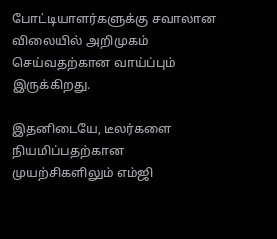போட்டியாளர்களுக்கு சவாலான விலையில் அறிமுகம் செய்வதற்கான வாய்ப்பும் இருக்கிறது.

இதனிடையே, டீலர்களை நியமிப்பதற்கான முயற்சிகளிலும் எம்ஜி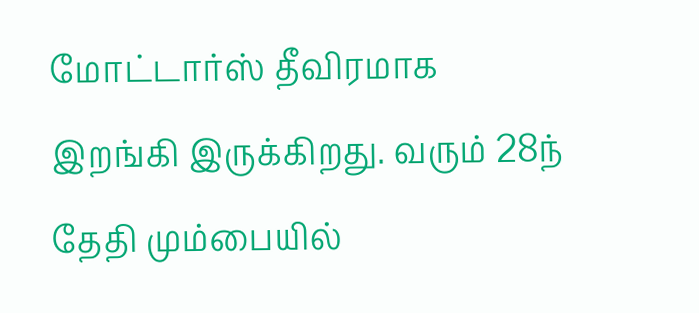மோட்டார்ஸ் தீவிரமாக இறங்கி இருக்கிறது. வரும் 28ந் தேதி மும்பையில்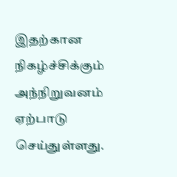இதற்கான நிகழ்ச்சிக்கும் அந்நிறுவனம் ஏற்பாடு செய்துள்ளது.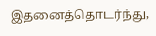இதனைத்தொடர்ந்து,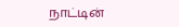நாட்டின்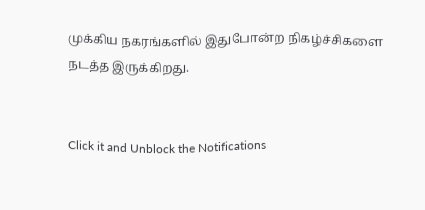முக்கிய நகரங்களில் இதுபோன்ற நிகழ்ச்சிகளை நடத்த இருக்கிறது.


Click it and Unblock the Notifications